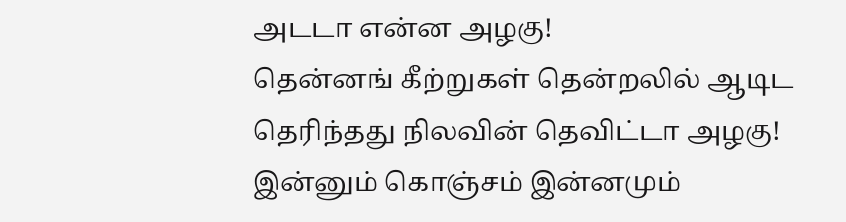அடடா என்ன அழகு!
தென்னங் கீற்றுகள் தென்றலில் ஆடிட
தெரிந்தது நிலவின் தெவிட்டா அழகு!
இன்னும் கொஞ்சம் இன்னமும்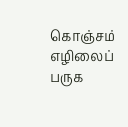கொஞ்சம்
எழிலைப் பருக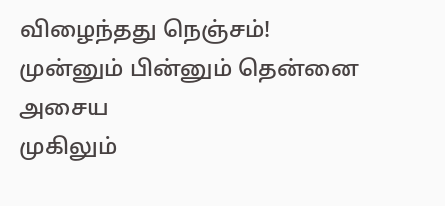விழைந்தது நெஞ்சம்!
முன்னும் பின்னும் தென்னை அசைய
முகிலும்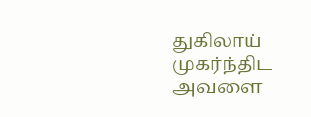துகிலாய் முகர்ந்திட அவளை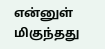என்னுள் மிகுந்தது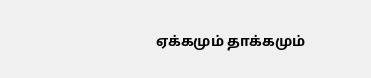ஏக்கமும் தாக்கமும்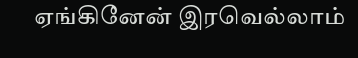ஏங்கினேன் இரவெல்லாம்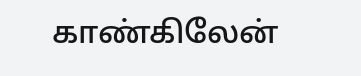காண்கிலேன்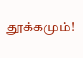தூக்கமும்!